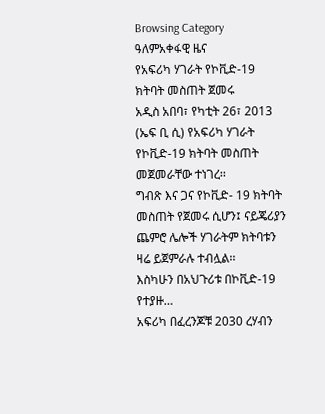Browsing Category
ዓለምአቀፋዊ ዜና
የአፍሪካ ሃገራት የኮቪድ-19 ክትባት መስጠት ጀመሩ
አዲስ አበባ፣ የካቲት 26፣ 2013 (ኤፍ ቢ ሲ) የአፍሪካ ሃገራት የኮቪድ-19 ክትባት መስጠት መጀመራቸው ተነገረ፡፡
ግብጽ እና ጋና የኮቪድ- 19 ክትባት መስጠት የጀመሩ ሲሆን፤ ናይጄሪያን ጨምሮ ሌሎች ሃገራትም ክትባቱን ዛሬ ይጀምራሉ ተብሏል፡፡
እስካሁን በአህጉሪቱ በኮቪድ-19 የተያዙ…
አፍሪካ በፈረንጆቹ 2030 ረሃብን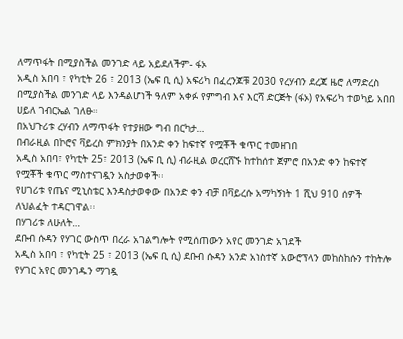ለማጥፋት በሚያስችል መንገድ ላይ አይደለችም- ፋኦ
አዲስ አበባ ፣ የካቲት 26 ፣ 2013 (ኤፍ ቢ ሲ) አፍሪካ በፈረንጆቹ 2030 የረሃብን ደረጃ ዜሮ ለማድረስ በሚያስችል መንገድ ላይ እንዳልሆነች ዓለም አቀፉ የምግብ እና እርሻ ድርጅት (ፋኦ) የአፍሪካ ተወካይ አበበ ሀይለ ገብርኤል ገለፁ።
በአህጉሪቱ ረሃብን ለማጥፋት የተያዘው ግብ በርካታ…
በብራዚል በኮሮና ቫይረስ ምክንያት በአንድ ቀን ከፍተኛ የሟቾች ቁጥር ተመዘገበ
አዲስ አበባ፣ የካቲት 25፣ 2013 (ኤፍ ቢ ሲ) ብራዚል ወረርሸኙ ከተከሰተ ጀምሮ በአንድ ቀን ከፍተኛ የሟቾች ቁጥር ማስተናገዷን አስታወቀች፡፡
የሀገሪቱ የጤና ሚኒስቴር እንዳስታወቀው በአንድ ቀን ብቻ በቫይረሱ አማካኝነት 1 ሺህ 910 ሰዎች ለህልፈት ተዳርገዋል፡፡
በሃገሪቱ ለሁለት…
ደቡብ ሱዳን የሃገር ውስጥ በረራ አገልግሎት የሚሰጠውን አየር መንገድ አገደች
አዲስ አበባ ፣ የካቲት 25 ፣ 2013 (ኤፍ ቢ ሲ) ደቡብ ሱዳን አንድ አነስተኛ አውሮፕላን መከስከሱን ተከትሎ የሃገር አየር መንገዱን ማገዷ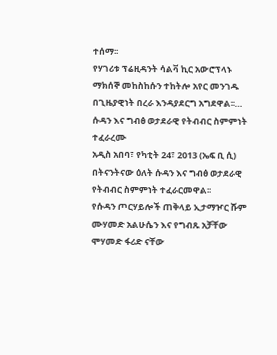ተሰማ፡፡
የሃገሪቱ ፕሬዚዳንት ሳልቫ ኪር አውሮፕላኑ ማክሰኞ መከስከሱን ተከትሎ አየር መንገዱ በጊዜያዊነት በረራ እንዳያደርግ አግደዋል፡፡…
ሱዳን እና ግብፅ ወታደራዊ የትብብር ስምምነት ተፈራረሙ
አዲስ አበባ፣ የካቲት 24፣ 2013 (ኤፍ ቢ ሲ) በትናንትናው ዕለት ሱዳን እና ግብፅ ወታደራዊ የትብብር ስምምነት ተፈራርመዋል፡፡
የሱዳን ጦርሃይሎች ጠቅላይ ኢታማዦር ሹም ሙሃመድ አልሁሴን እና የግብጹ አቻቸው ሞሃመድ ፋሪድ ናቸው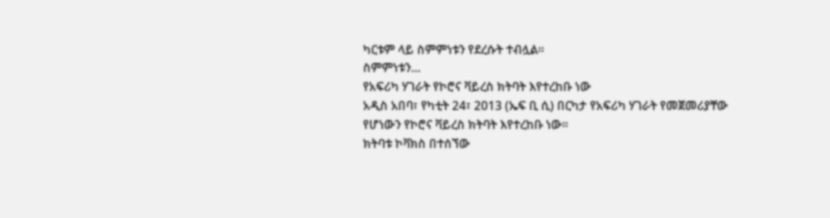ካርቱም ላይ ስምምነቱን የደረሱት ተብሏል፡፡
ስምምነቱን…
የአፍሪካ ሃገራት የኮሮና ቫይረስ ክትባት እየተረከቡ ነው
አዲስ አበባ፣ የካቲት 24፣ 2013 (ኤፍ ቢ ሲ) በርካታ የአፍሪካ ሃገራት የመጀመሪያቸው የሆነውን የኮሮና ቫይረስ ክትባት እየተረከቡ ነው፡፡
ክትባቱ ኮቫክስ በተሰኘው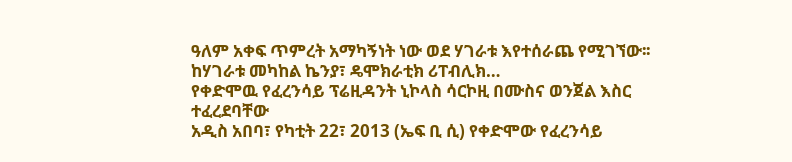ዓለም አቀፍ ጥምረት አማካኝነት ነው ወደ ሃገራቱ እየተሰራጨ የሚገኘው፡፡
ከሃገራቱ መካከል ኬንያ፣ ዴሞክራቲክ ሪፐብሊክ…
የቀድሞዉ የፈረንሳይ ፕሬዚዳንት ኒኮላስ ሳርኮዚ በሙስና ወንጀል እስር ተፈረደባቸው
አዲስ አበባ፣ የካቲት 22፣ 2013 (ኤፍ ቢ ሲ) የቀድሞው የፈረንሳይ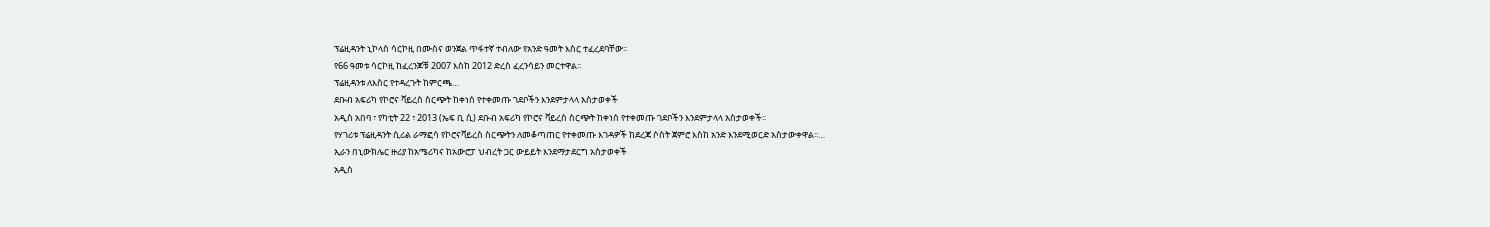ፕሬዚዳንት ኒኮላስ ሳርኮዚ በሙስና ወንጀል ጥፋተኛ ተብለው የአንድ ዓመት እስር ተፈረደባቸው፡፡
የ66 ዓመቱ ሳርኮዚ ከፈረንጆቹ 2007 እስከ 2012 ድረስ ፈረንሳይን መርተዋል፡፡
ፕሬዚዳንቱ ለእስር የተዳረጉት ከምርጫ…
ደቡብ አፍሪካ የኮሮና ቫይረስ ስርጭት ከቀነሰ የተቀመጡ ገደቦችን እንደምታላላ አስታወቀች
አዲስ አበባ ፣ የካቲት 22 ፣ 2013 (ኤፍ ቢ ሲ) ደቡብ አፍሪካ የኮሮና ቫይረስ ስርጭት ከቀነሰ የተቀመጡ ገደቦችን እንደምታላላ አስታወቀች፡፡
የሃገሪቱ ፕሬዚዳንት ሲሪል ራማፎሳ የኮሮናቫይረስ ስርጭትን ለመቆጣጠር የተቀመጡ እገዳዎች ከደረጃ ሶስት ጀምሮ እስከ አንድ እንደሚወርድ አስታውቀዋል፡፡…
ኢራን በኒውክሌር ዙሪያ ከአሜሪካና ከአውሮፓ ህብረት ጋር ውይይት እንደማታደርግ አስታወቀች
አዲስ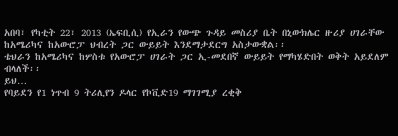አበባ፣ የካቲት 22፣ 2013 (ኤፍቢሲ) የኢራን የውጭ ጉዳይ መስሪያ ቤት በኒውክሌር ዙሪያ ሀገራቸው ከአሜሪካና ከአውሮፓ ህብረት ጋር ውይይት እንደማታደርግ አስታውቋል፡፡
ቴህራን ከአሜሪካና ከሦስቱ የአውሮፓ ሀገራት ጋር ኢ-መደበኛ ውይይት የማካሄድበት ወቅት አይደለም ብላለች፡፡
ይህ…
የባይደን የ1 ነጥብ 9 ትሪሊየን ዶላር የኮቪድ19 ማገገሚያ ረቂቅ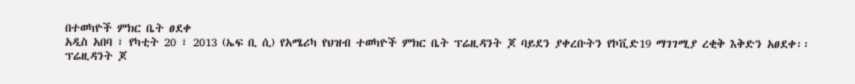በተወካዮች ምክር ቤት ፀደቀ
አዲስ አበባ ፣ የካቲት 20 ፣ 2013 (ኤፍ ቢ ሲ) የአሜሪካ የህዝብ ተወካዮች ምክር ቤት ፕሬዚዳንት ጆ ባይደን ያቀረቡትን የኮቪድ19 ማገገሚያ ረቂቅ እቅድን አፀደቀ፡፡
ፕሬዚዳንት ጆ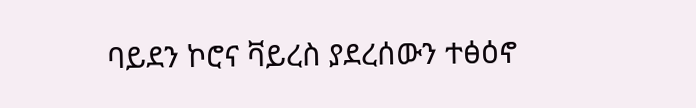ባይደን ኮሮና ቫይረስ ያደረሰውን ተፅዕኖ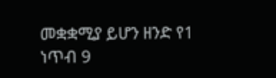መቋቋሚያ ይሆን ዘንድ የ1 ነጥብ 9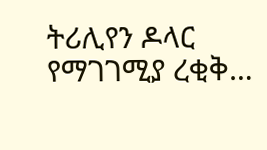ትሪሊየን ዶላር የማገገሚያ ረቂቅ…